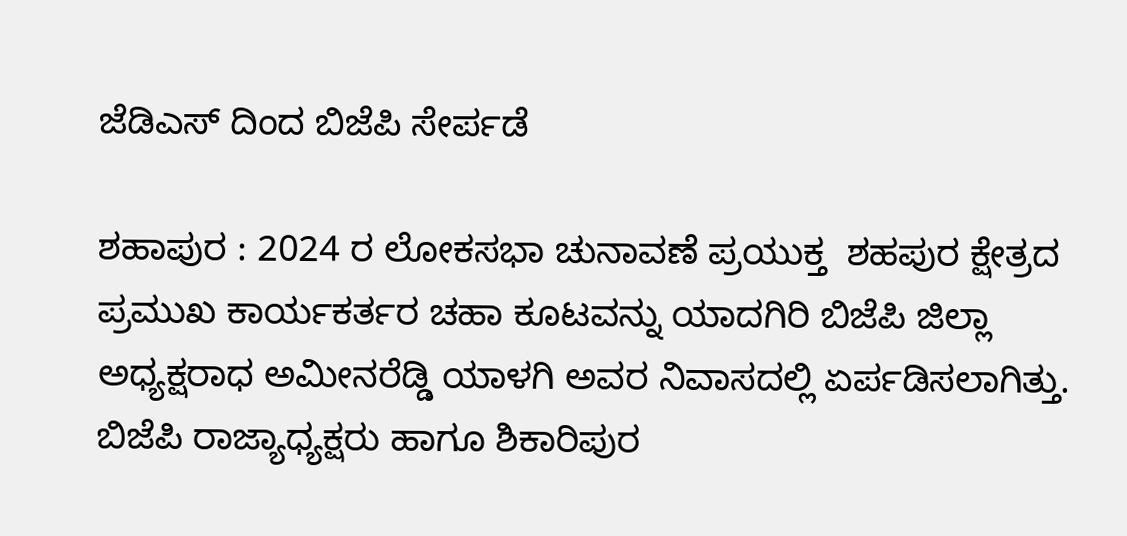ಜೆಡಿಎಸ್ ದಿಂದ ಬಿಜೆಪಿ ಸೇರ್ಪಡೆ

ಶಹಾಪುರ : 2024 ರ ಲೋಕಸಭಾ ಚುನಾವಣೆ ಪ್ರಯುಕ್ತ  ಶಹಪುರ ಕ್ಷೇತ್ರದ ಪ್ರಮುಖ ಕಾರ್ಯಕರ್ತರ ಚಹಾ ಕೂಟವನ್ನು ಯಾದಗಿರಿ ಬಿಜೆಪಿ ಜಿಲ್ಲಾ ಅಧ್ಯಕ್ಷರಾಧ ಅಮೀನರೆಡ್ಡಿ ಯಾಳಗಿ ಅವರ ನಿವಾಸದಲ್ಲಿ ಏರ್ಪಡಿಸಲಾಗಿತ್ತು.   ಬಿಜೆಪಿ ರಾಜ್ಯಾಧ್ಯಕ್ಷರು ಹಾಗೂ ಶಿಕಾರಿಪುರ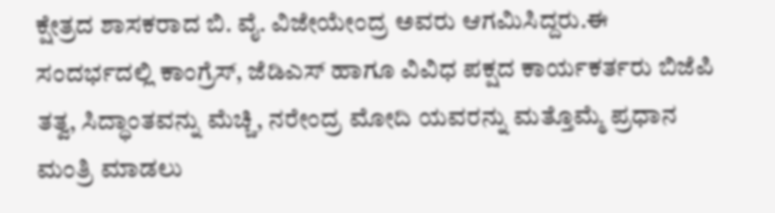ಕ್ಷೇತ್ರದ ಶಾಸಕರಾದ ಬಿ. ವೈ. ವಿಜೇಯೇಂದ್ರ ಅವರು ಆಗಮಿಸಿದ್ದರು.ಈ ಸಂದರ್ಭದಲ್ಲಿ ಕಾಂಗ್ರೆಸ್, ಜೆಡಿಎಸ್ ಹಾಗೂ ವಿವಿಧ ಪಕ್ಷದ ಕಾರ್ಯಕರ್ತರು ಬಿಜೆಪಿ ತತ್ವ, ಸಿದ್ಧಾಂತವನ್ನು ಮೆಚ್ಚಿ, ನರೇಂದ್ರ ಮೋದಿ ಯವರನ್ನು ಮತ್ತೊಮ್ಮೆ ಪ್ರಧಾನ ಮಂತ್ರಿ ಮಾಡಲು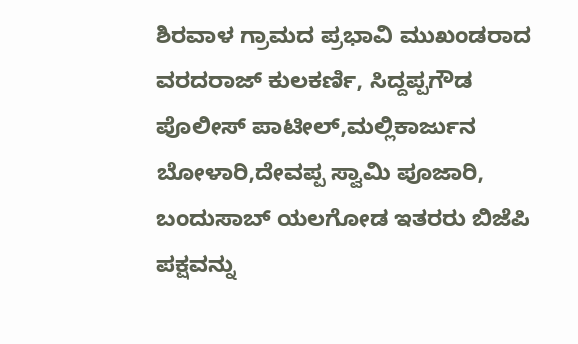ಶಿರವಾಳ ಗ್ರಾಮದ ಪ್ರಭಾವಿ ಮುಖಂಡರಾದ ವರದರಾಜ್ ಕುಲಕರ್ಣಿ, ಸಿದ್ದಪ್ಪಗೌಡ ಪೊಲೀಸ್ ಪಾಟೀಲ್,ಮಲ್ಲಿಕಾರ್ಜುನ ಬೋಳಾರಿ,ದೇವಪ್ಪ ಸ್ವಾಮಿ ಪೂಜಾರಿ, ಬಂದುಸಾಬ್ ಯಲಗೋಡ ಇತರರು ಬಿಜೆಪಿ ಪಕ್ಷವನ್ನು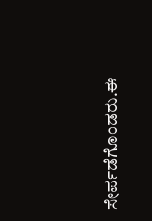ಸೇರ್ಪಡೆಗೊಂಡರು.ಈ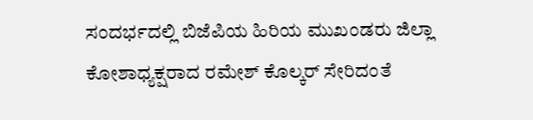ಸಂದರ್ಭದಲ್ಲಿ ಬಿಜೆಪಿಯ‌ ಹಿರಿಯ‌ ಮುಖಂಡರು ಜಿಲ್ಲಾ ಕೋಶಾಧ್ಯಕ್ಷರಾದ ರಮೇಶ್ ಕೊಲ್ಕರ್ ಸೇರಿದಂತೆ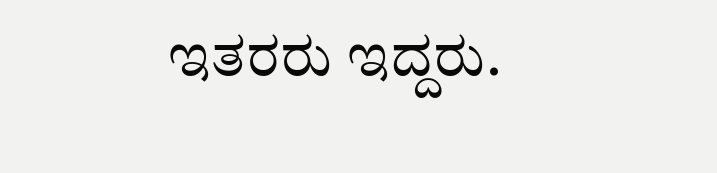ಇತರರು ಇದ್ದರು.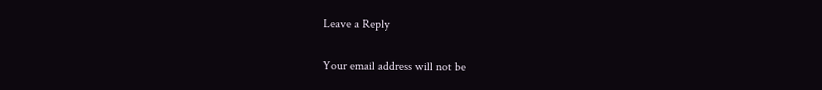Leave a Reply

Your email address will not be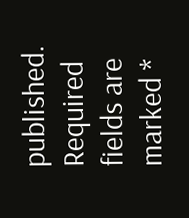published. Required fields are marked *